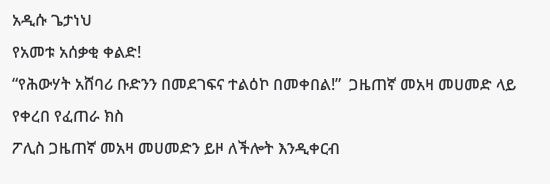አዲሱ ጌታነህ
የአመቱ አሰቃቂ ቀልድ!
“የሕውሃት አሸባሪ ቡድንን በመደገፍና ተልዕኮ በመቀበል!”  ጋዜጠኛ መአዛ መሀመድ ላይ የቀረበ የፈጠራ ክስ
ፖሊስ ጋዜጠኛ መአዛ መሀመድን ይዞ ለችሎት እንዲቀርብ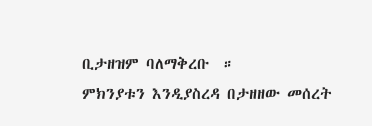ቢታዘዝም ባለማቅረቡ  ።
ምክንያቱን እንዲያስረዳ በታዘዘው መሰረት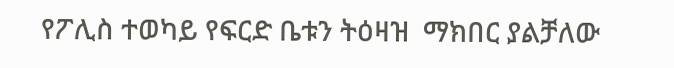የፖሊስ ተወካይ የፍርድ ቤቱን ትዕዛዝ  ማክበር ያልቻለው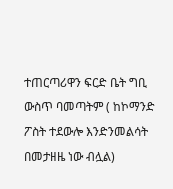ተጠርጣሪዋን ፍርድ ቤት ግቢ ውስጥ ባመጣትም ( ከኮማንድ ፖስት ተደውሎ እንድንመልሳት በመታዘዜ ነው ብሏል)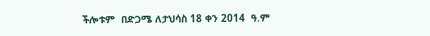ችሎቱም  በድጋሜ ለታህሳስ 18 ቀን 2014  ዓ.ም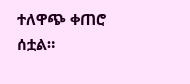ተለዋጭ ቀጠሮ ሰቷል።